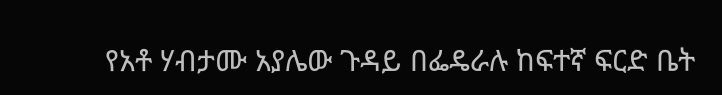የአቶ ሃብታሙ አያሌው ጉዳይ በፌዴራሉ ከፍተኛ ፍርድ ቤት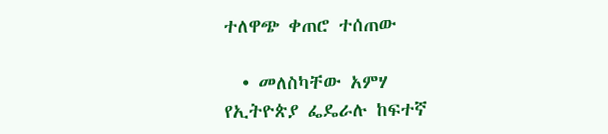ተለዋጭ ቀጠሮ ተሰጠው

  • መለስካቸው አምሃ
የኢትዮጵያ ፌዴራሉ ከፍተኛ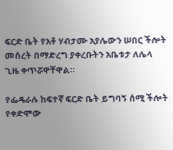ፍርድ ቤት የአቶ ሃብታሙ አያሌውን ሠበር ችሎት መሰረት በማድረግ ያቀረቡትን አቤቱታ ለሌላ ጊዜ ቀጥሯዋቸዋል።

የፌዴራሉ ከፍተኛ ፍርድ ቤት ይግባኝ ሰሚ ችሎት የቀድሞው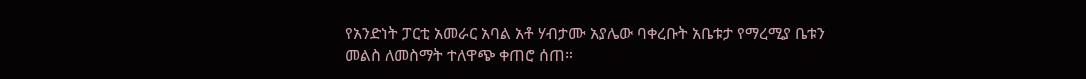የአንድነት ፓርቲ አመራር አባል አቶ ሃብታሙ አያሌው ባቀረቡት አቤቱታ የማረሚያ ቤቱን መልስ ለመስማት ተለዋጭ ቀጠሮ ሰጠ።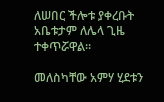ለሠበር ችሎቱ ያቀረቡት አቤቱታም ለሌላ ጊዜ ተቀጥሯዋል።

መለስካቸው አምሃ ሂደቱን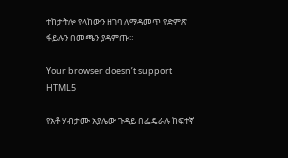ተከታትሎ የላከውን ዘገባ ለማዳመጥ የድምጽ ፋይሉን በመጫን ያዳምጡ።

Your browser doesn’t support HTML5

የአቶ ሃብታሙ አያሌው ጉዳይ በፌዴራሉ ከፍተኛ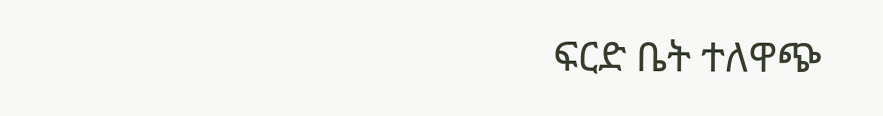ፍርድ ቤት ተለዋጭ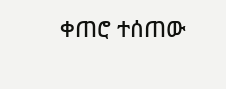ቀጠሮ ተሰጠው